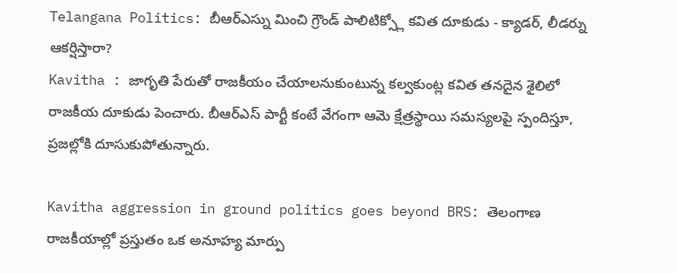Telangana Politics: బీఆర్ఎస్ను మించి గ్రౌండ్ పాలిటిక్స్లో కవిత దూకుడు - క్యాడర్, లీడర్ను ఆకర్షిస్తారా?
Kavitha : జాగృతి పేరుతో రాజకీయం చేయాలనుకుంటున్న కల్వకుంట్ల కవిత తనదైన శైలిలో రాజకీయ దూకుడు పెంచారు. బీఆర్ఎస్ పార్టీ కంటే వేగంగా ఆమె క్షేత్రస్థాయి సమస్యలపై స్పందిస్తూ, ప్రజల్లోకి దూసుకుపోతున్నారు.

Kavitha aggression in ground politics goes beyond BRS: తెలంగాణ రాజకీయాల్లో ప్రస్తుతం ఒక అనూహ్య మార్పు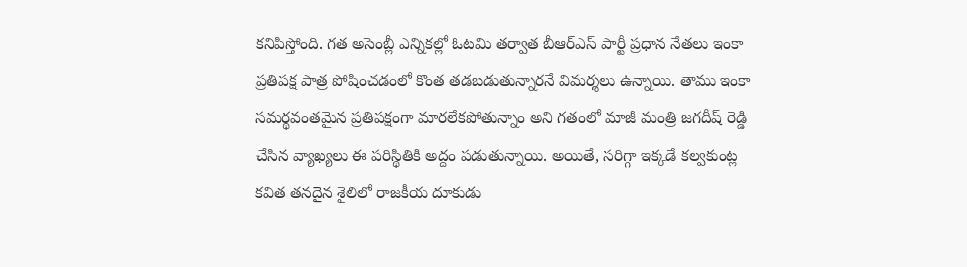కనిపిస్తోంది. గత అసెంబ్లీ ఎన్నికల్లో ఓటమి తర్వాత బీఆర్ఎస్ పార్టీ ప్రధాన నేతలు ఇంకా ప్రతిపక్ష పాత్ర పోషించడంలో కొంత తడబడుతున్నారనే విమర్శలు ఉన్నాయి. తాము ఇంకా సమర్థవంతమైన ప్రతిపక్షంగా మారలేకపోతున్నాం అని గతంలో మాజీ మంత్రి జగదీష్ రెడ్డి చేసిన వ్యాఖ్యలు ఈ పరిస్థితికి అద్దం పడుతున్నాయి. అయితే, సరిగ్గా ఇక్కడే కల్వకుంట్ల కవిత తనదైన శైలిలో రాజకీయ దూకుడు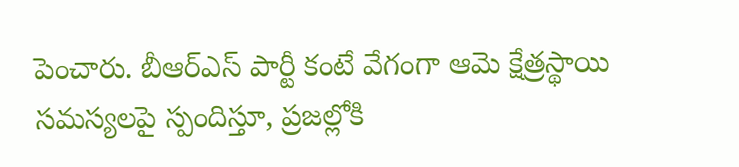పెంచారు. బీఆర్ఎస్ పార్టీ కంటే వేగంగా ఆమె క్షేత్రస్థాయి సమస్యలపై స్పందిస్తూ, ప్రజల్లోకి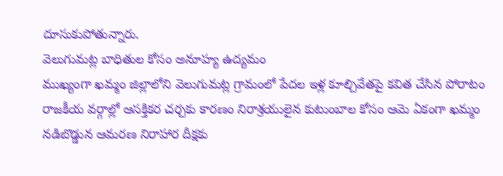దూసుకుపోతున్నారు.
వెలుగుమట్ల బాధితుల కోసం అనూహ్య ఉద్యమం
ముఖ్యంగా ఖమ్మం జిల్లాలోని వెలుగుమట్ల గ్రామంలో పేదల ఇళ్ల కూల్చివేతపై కవిత చేసిన పోరాటం రాజకీయ వర్గాల్లో ఆసక్తికర చర్చకు కారణం నిరాశ్రయులైన కుటుంబాల కోసం ఆమె ఏకంగా ఖమ్మం నడిబొడ్డున ఆమరణ నిరాహార దీక్షకు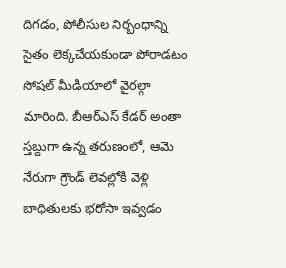దిగడం, పోలీసుల నిర్బంధాన్ని సైతం లెక్కచేయకుండా పోరాడటం సోషల్ మీడియాలో వైరల్గా మారింది. బీఆర్ఎస్ కేడర్ అంతా స్తబ్దుగా ఉన్న తరుణంలో, ఆమె నేరుగా గ్రౌండ్ లెవల్లోకి వెళ్లి బాధితులకు భరోసా ఇవ్వడం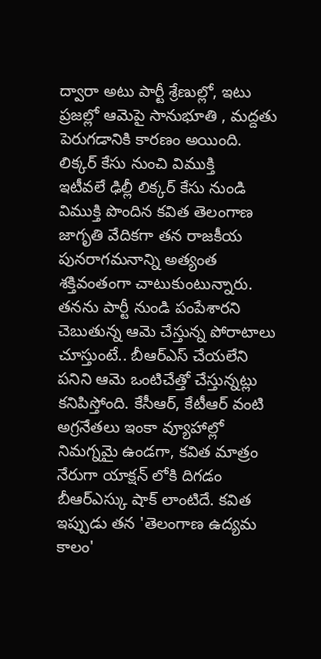ద్వారా అటు పార్టీ శ్రేణుల్లో, ఇటు ప్రజల్లో ఆమెపై సానుభూతి , మద్దతు పెరుగడానికి కారణం అయింది.
లిక్కర్ కేసు నుంచి విముక్తి
ఇటీవలే ఢిల్లీ లిక్కర్ కేసు నుండి విముక్తి పొందిన కవిత తెలంగాణ జాగృతి వేదికగా తన రాజకీయ పునరాగమనాన్ని అత్యంత శక్తివంతంగా చాటుకుంటున్నారు. తనను పార్టీ నుండి పంపేశారని చెబుతున్న ఆమె చేస్తున్న పోరాటాలు చూస్తుంటే.. బీఆర్ఎస్ చేయలేని పనిని ఆమె ఒంటిచేత్తో చేస్తున్నట్లు కనిపిస్తోంది. కేసీఆర్, కేటీఆర్ వంటి అగ్రనేతలు ఇంకా వ్యూహాల్లో నిమగ్నమై ఉండగా, కవిత మాత్రం నేరుగా యాక్షన్ లోకి దిగడం బీఆర్ఎస్కు షాక్ లాంటిదే. కవిత ఇప్పుడు తన 'తెలంగాణ ఉద్యమ కాలం'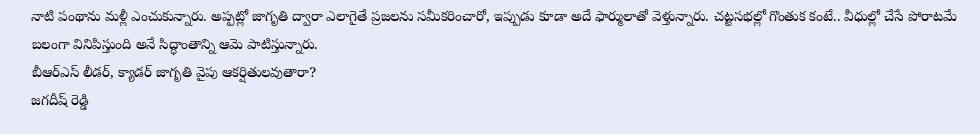నాటి పంథాను మళ్లీ ఎంచుకున్నారు. అప్పట్లో జాగృతి ద్వారా ఎలాగైతే ప్రజలను సమీకరించారో, ఇప్పుడు కూడా అదే ఫార్ములాతో వెళ్తున్నారు. చట్టసభల్లో గొంతుక కంటే.. వీధుల్లో చేసే పోరాటమే బలంగా వినిపిస్తుంది అనే సిద్ధాంతాన్ని ఆమె పాటిస్తున్నారు.
బీఆర్ఎస్ లీడర్, క్యాడర్ జాగృతి వైపు ఆకర్షితులవుతారా?
జగదీష్ రెడ్డి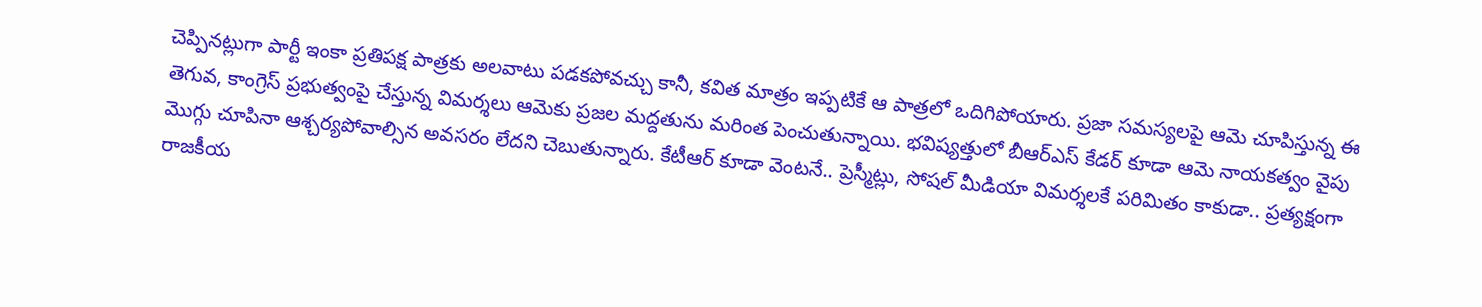చెప్పినట్లుగా పార్టీ ఇంకా ప్రతిపక్ష పాత్రకు అలవాటు పడకపోవచ్చు కానీ, కవిత మాత్రం ఇప్పటికే ఆ పాత్రలో ఒదిగిపోయారు. ప్రజా సమస్యలపై ఆమె చూపిస్తున్న ఈ తెగువ, కాంగ్రెస్ ప్రభుత్వంపై చేస్తున్న విమర్శలు ఆమెకు ప్రజల మద్దతును మరింత పెంచుతున్నాయి. భవిష్యత్తులో బీఆర్ఎస్ కేడర్ కూడా ఆమె నాయకత్వం వైపు మొగ్గు చూపినా ఆశ్చర్యపోవాల్సిన అవసరం లేదని చెబుతున్నారు. కేటీఆర్ కూడా వెంటనే.. ప్రెస్మీట్లు, సోషల్ మీడియా విమర్శలకే పరిమితం కాకుడా.. ప్రత్యక్షంగా రాజకీయ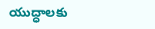యుద్ధాలకు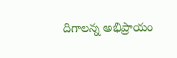దిగాలన్న అభిప్రాయం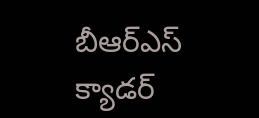బీఆర్ఎస్ క్యాడర్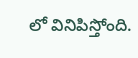లో వినిపిస్తోంది.